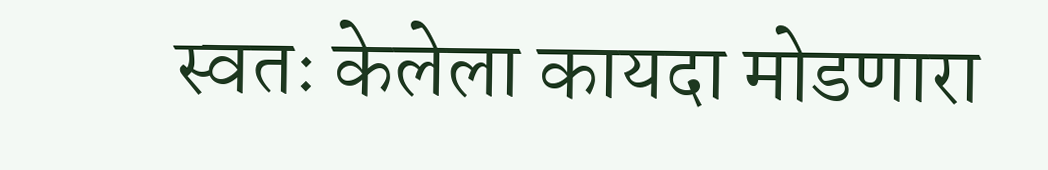स्वतः केलेला कायदा मोडणारा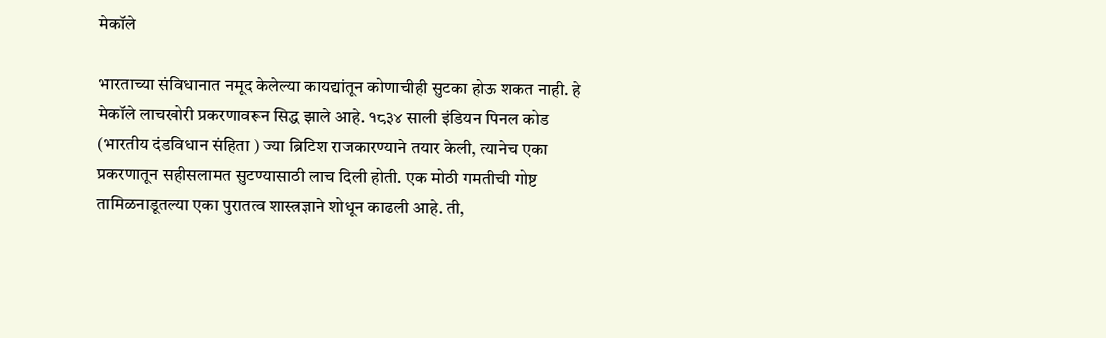मेकॉले

भारताच्या संविधानात नमूद केलेल्या कायद्यांतून कोणाचीही सुटका होऊ शकत नाही. हे मेकॉले लाचखोरी प्रकरणावरून सिद्ध झाले आहे. १८३४ साली इंडियन पिनल कोड (भारतीय दंडविधान संहिता ) ज्या ब्रिटिश राजकारण्याने तयार केली, त्यानेच एका प्रकरणातून सहीसलामत सुटण्यासाठी लाच दिली होती. एक मोठी गमतीची गोष्ट तामिळनाडूतल्या एका पुरातत्व शास्त्रज्ञाने शोधून काढली आहे. ती,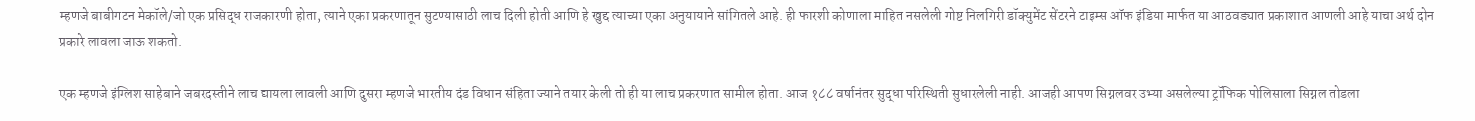म्हणजे बाबीगटन मेकॉले/जो एक प्रसिद्ध राजकारणी होता, त्याने एका प्रकरणातून सुटण्यासाठी लाच दिली होती आणि हे खुद्द त्याच्या एका अनुयायाने सांगितले आहे. ही फारशी कोणाला माहित नसलेली गोष्ट निलगिरी डॉक्युमेंट सेंटरने टाइम्स ऑफ इंडिया मार्फत या आठवड्यात प्रकाशात आणली आहे याचा अर्थ दोन प्रकारे लावला जाऊ शकतो.

एक म्हणजे इंग्लिश साहेबाने जबरदस्तीने लाच द्यायला लावली आणि दुसरा म्हणजे भारतीय दंड विधान संहिता ज्याने तयार केली तो ही या लाच प्रकरणात सामील होता. आज १८८ वर्षानंतर सुद्धा परिस्थिती सुधारलेली नाही. आजही आपण सिग्नलवर उभ्या असलेल्या ट्रॉफिक पोलिसाला सिग्नल तोडला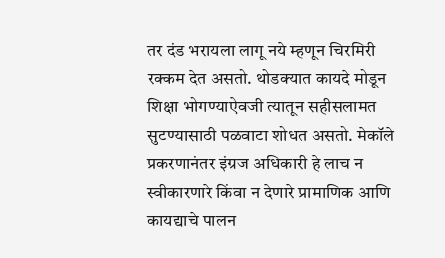तर दंड भरायला लागू नये म्हणून चिरमिरी रक्कम देत असतो. थोडक्यात कायदे मोडून शिक्षा भोगण्याऐवजी त्यातून सहीसलामत सुटण्यासाठी पळवाटा शोधत असतो. मेकॉले प्रकरणानंतर इंग्रज अधिकारी हे लाच न स्वीकारणारे किंवा न देणारे प्रामाणिक आणि कायद्याचे पालन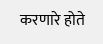करणारे होते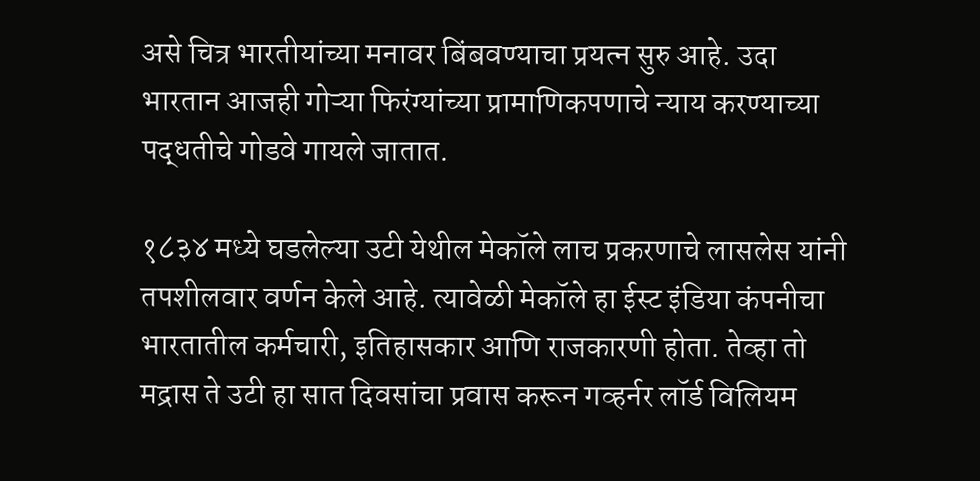असे चित्र भारतीयांच्या मनावर बिंबवण्याचा प्रयत्न सुरु आहे. उदा भारतान आजही गोऱ्या फिरंग्यांच्या प्रामाणिकपणाचे न्याय करण्याच्या पद्धतीचे गोडवे गायले जातात.

१८३४ मध्ये घडलेल्या उटी येथील मेकॉले लाच प्रकरणाचे लासलेस यांनी तपशीलवार वर्णन केले आहे. त्यावेळी मेकॉले हा ईस्ट इंडिया कंपनीचा भारतातील कर्मचारी, इतिहासकार आणि राजकारणी होता. तेव्हा तो मद्रास ते उटी हा सात दिवसांचा प्रवास करून गव्हर्नर लॉर्ड विलियम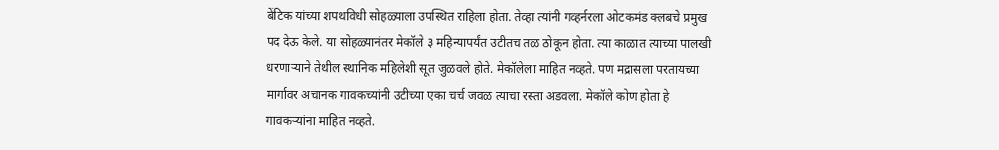बेंटिक यांच्या शपथविधी सोहळ्याला उपस्थित राहिला होता. तेव्हा त्यांनी गव्हर्नरला ओटकमंड क्लबचे प्रमुख पद देऊ केले. या सोहळ्यानंतर मेकॉले ३ महिन्यापर्यंत उटीतच तळ ठोकून होता. त्या काळात त्याच्या पालखी धरणाऱ्याने तेथील स्थानिक महिलेशी सूत जुळवले होते. मेकॉलेला माहित नव्हते. पण मद्रासला परतायच्या मार्गावर अचानक गावकच्यांनी उटीच्या एका चर्च जवळ त्याचा रस्ता अडवला. मेकॉले कोण होता हे गावकऱ्यांना माहित नव्हते.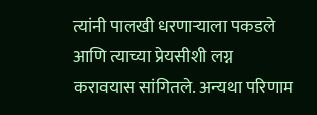त्यांनी पालखी धरणाऱ्याला पकडले आणि त्याच्या प्रेयसीशी लग्न करावयास सांगितले. अन्यथा परिणाम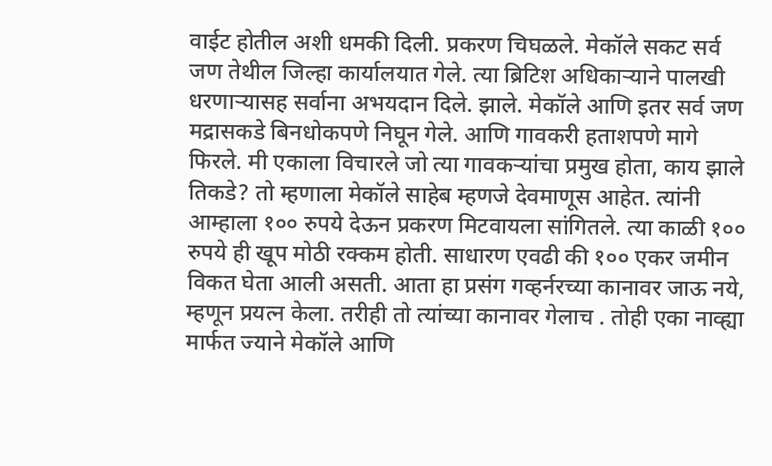वाईट होतील अशी धमकी दिली. प्रकरण चिघळले. मेकॉले सकट सर्व जण तेथील जिल्हा कार्यालयात गेले. त्या ब्रिटिश अधिकाऱ्याने पालखी धरणाऱ्यासह सर्वाना अभयदान दिले. झाले. मेकॉले आणि इतर सर्व जण मद्रासकडे बिनधोकपणे निघून गेले. आणि गावकरी हताशपणे मागे फिरले. मी एकाला विचारले जो त्या गावकऱ्यांचा प्रमुख होता, काय झाले तिकडे? तो म्हणाला मेकॉले साहेब म्हणजे देवमाणूस आहेत. त्यांनी आम्हाला १०० रुपये देऊन प्रकरण मिटवायला सांगितले. त्या काळी १०० रुपये ही खूप मोठी रक्कम होती. साधारण एवढी की १०० एकर जमीन विकत घेता आली असती. आता हा प्रसंग गव्हर्नरच्या कानावर जाऊ नये, म्हणून प्रयत्न केला. तरीही तो त्यांच्या कानावर गेलाच . तोही एका नाव्ह्या मार्फत ज्याने मेकॉले आणि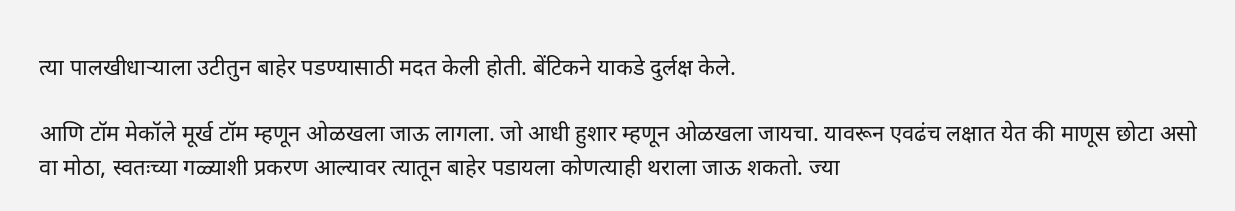त्या पालखीधाऱ्याला उटीतुन बाहेर पडण्यासाठी मदत केली होती. बेंटिकने याकडे दुर्लक्ष केले.

आणि टॉम मेकॉले मूर्ख टॉम म्हणून ओळखला जाऊ लागला. जो आधी हुशार म्हणून ओळखला जायचा. यावरून एवढंच लक्षात येत की माणूस छोटा असो वा मोठा, स्वतःच्या गळ्याशी प्रकरण आल्यावर त्यातून बाहेर पडायला कोणत्याही थराला जाऊ शकतो. ज्या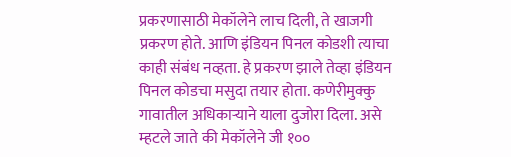प्रकरणासाठी मेकॉलेने लाच दिली, ते खाजगी प्रकरण होते. आणि इंडियन पिनल कोडशी त्याचा काही संबंध नव्हता. हे प्रकरण झाले तेव्हा इंडियन पिनल कोडचा मसुदा तयार होता. कणेरीमुक्कु गावातील अधिकाऱ्याने याला दुजोरा दिला. असे म्हटले जाते की मेकॉलेने जी १००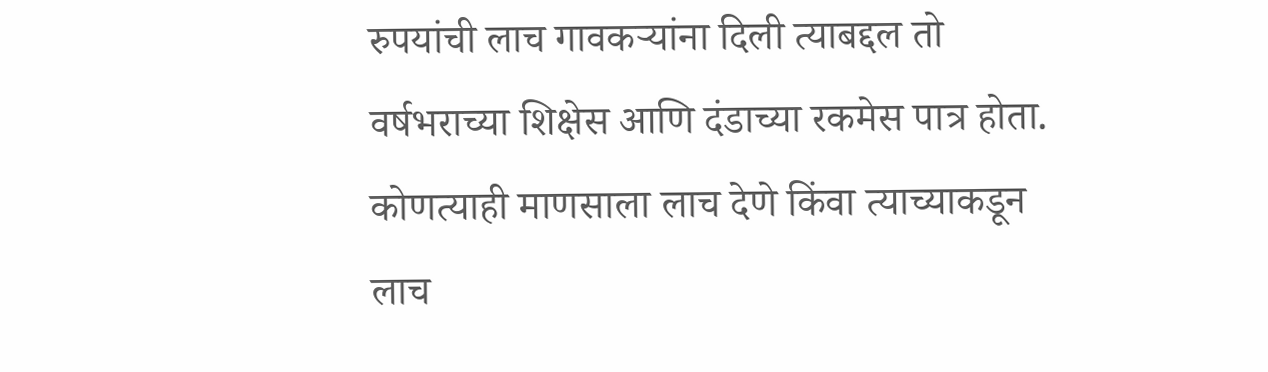रुपयांची लाच गावकऱ्यांना दिली त्याबद्दल तो वर्षभराच्या शिक्षेस आणि दंडाच्या रकमेस पात्र होता. कोणत्याही माणसाला लाच देणे किंवा त्याच्याकडून लाच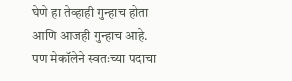घेणे हा तेव्हाही गुन्हाच होता आणि आजही गुन्हाच आहे. पण मेकॉलेने स्वतःच्या पदाचा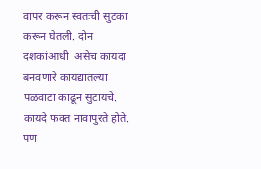वापर करून स्वतःची सुटका करून घेतली. दोन दशकांआधी  असेच कायदा बनवणारे कायद्यातल्या पळवाटा काढून सुटायचे. कायदे फक्त नावापुरते होते. पण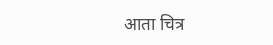आता चित्र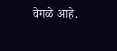वेगळे आहे.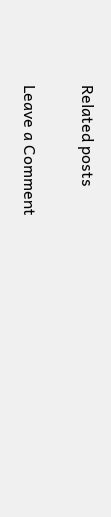Related posts

Leave a Comment